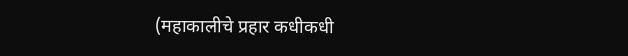(महाकालीचे प्रहार कधीकधी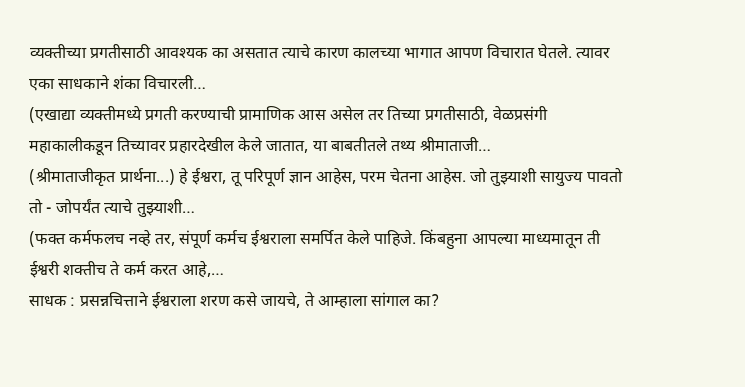व्यक्तीच्या प्रगतीसाठी आवश्यक का असतात त्याचे कारण कालच्या भागात आपण विचारात घेतले. त्यावर एका साधकाने शंका विचारली…
(एखाद्या व्यक्तीमध्ये प्रगती करण्याची प्रामाणिक आस असेल तर तिच्या प्रगतीसाठी, वेळप्रसंगी महाकालीकडून तिच्यावर प्रहारदेखील केले जातात, या बाबतीतले तथ्य श्रीमाताजी…
(श्रीमाताजीकृत प्रार्थना...) हे ईश्वरा, तू परिपूर्ण ज्ञान आहेस, परम चेतना आहेस. जो तुझ्याशी सायुज्य पावतो तो - जोपर्यंत त्याचे तुझ्याशी…
(फक्त कर्मफलच नव्हे तर, संपूर्ण कर्मच ईश्वराला समर्पित केले पाहिजे. किंबहुना आपल्या माध्यमातून ती ईश्वरी शक्तीच ते कर्म करत आहे,…
साधक : प्रसन्नचित्ताने ईश्वराला शरण कसे जायचे, ते आम्हाला सांगाल का?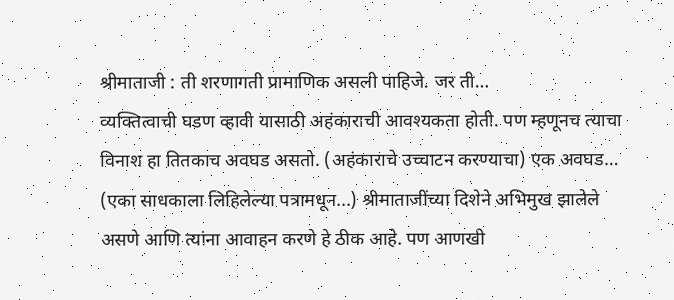श्रीमाताजी : ती शरणागती प्रामाणिक असली पाहिजे. जर ती…
व्यक्तित्वाची घडण व्हावी यासाठी अहंकाराची आवश्यकता होती. पण म्हणूनच त्याचा विनाश हा तितकाच अवघड असतो. (अहंकाराचे उच्चाटन करण्याचा) एक अवघड…
(एका साधकाला लिहिलेल्या पत्रामधून...) श्रीमाताजींच्या दिशेने अभिमुख झालेले असणे आणि त्यांना आवाहन करणे हे ठीक आहे. पण आणखी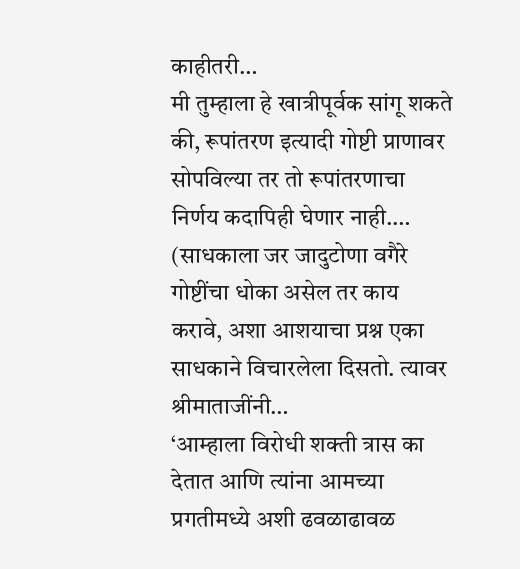काहीतरी…
मी तुम्हाला हे खात्रीपूर्वक सांगू शकते की, रूपांतरण इत्यादी गोष्टी प्राणावर सोपविल्या तर तो रूपांतरणाचा निर्णय कदापिही घेणार नाही.…
(साधकाला जर जादुटोणा वगैरे गोष्टींचा धोका असेल तर काय करावे, अशा आशयाचा प्रश्न एका साधकाने विचारलेला दिसतो. त्यावर श्रीमाताजींनी…
‘आम्हाला विरोधी शक्ती त्रास का देतात आणि त्यांना आमच्या प्रगतीमध्ये अशी ढवळाढावळ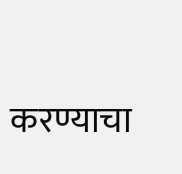करण्याचा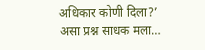अधिकार कोणी दिला?’ असा प्रश्न साधक मला…